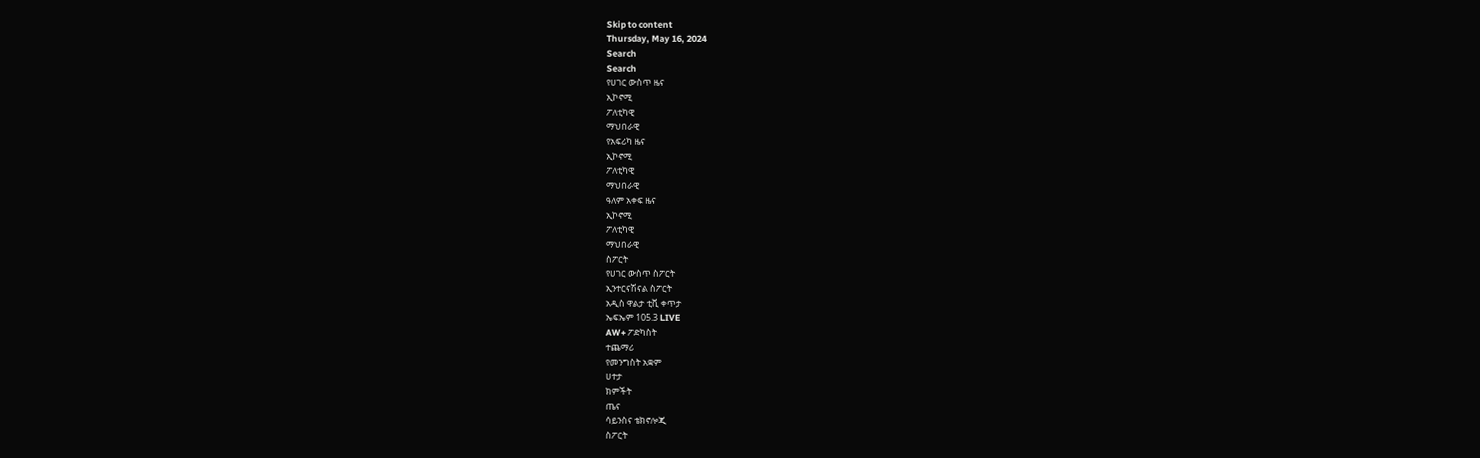Skip to content
Thursday, May 16, 2024
Search
Search
የሀገር ውስጥ ዜና
ኢኮኖሚ
ፖለቲካዊ
ማህበራዊ
የአፍሪካ ዜና
ኢኮኖሚ
ፖለቲካዊ
ማህበራዊ
ዓለም አቀፍ ዜና
ኢኮኖሚ
ፖለቲካዊ
ማህበራዊ
ስፖርት
የሀገር ውስጥ ስፖርት
ኢንተርናሽናል ስፖርት
አዲስ ዋልታ ቲቪ ቀጥታ
ኤፍኤም 105.3 LIVE
AW+ ፖድካስት
ተጨማሪ
የመንግስት አቋም
ሀተታ
ክምችት
ጤና
ሳይንስና ቴክኖሎጂ
ስፖርት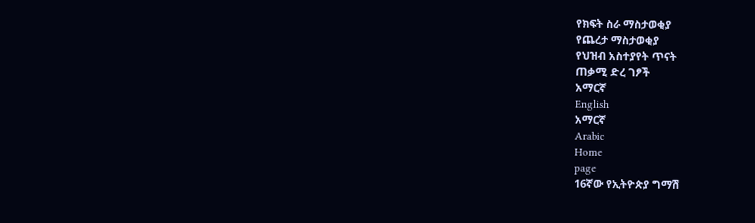የክፍት ስራ ማስታወቂያ
የጨረታ ማስታወቂያ
የህዝብ አስተያየት ጥናት
ጠቃሚ ድረ ገፆች
አማርኛ
English
አማርኛ
Arabic
Home
page
16ኛው የኢትዮጵያ ግማሽ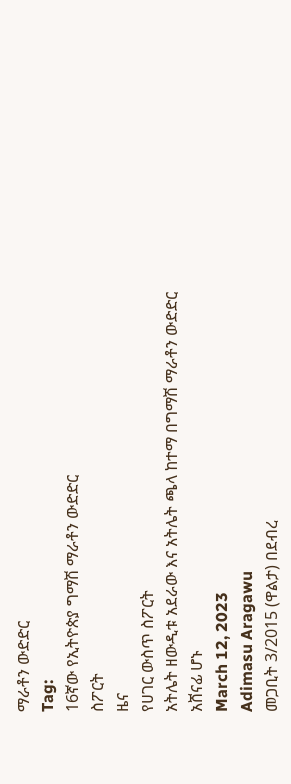ማራቶን ውድድር
Tag:
16ኛው የኢትዮጵያ ግማሽ ማራቶን ውድድር
ስፖርት
ዜና
የሀገር ውስጥ ስፖርት
አትሌት ዘውዲቱ አደራው እና አትሌት ጫላ ከተማ በግማሽ ማራቶን ውድድር አሸናፊ ሆኑ
March 12, 2023
Adimasu Aragawu
መጋቢት 3/2015 (ዋልታ) በደብረ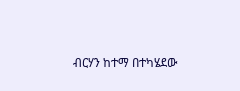ብርሃን ከተማ በተካሄደው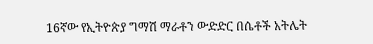16ኛው የኢትዮጵያ ግማሽ ማራቶን ውድድር በሴቶች አትሌት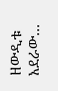ዘውዲቱ አደራው…